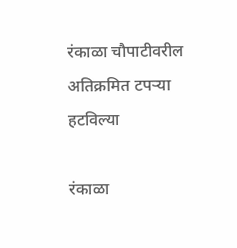रंकाळा चौपाटीवरील अतिक्रमित टपऱ्या हटविल्या

रंकाळा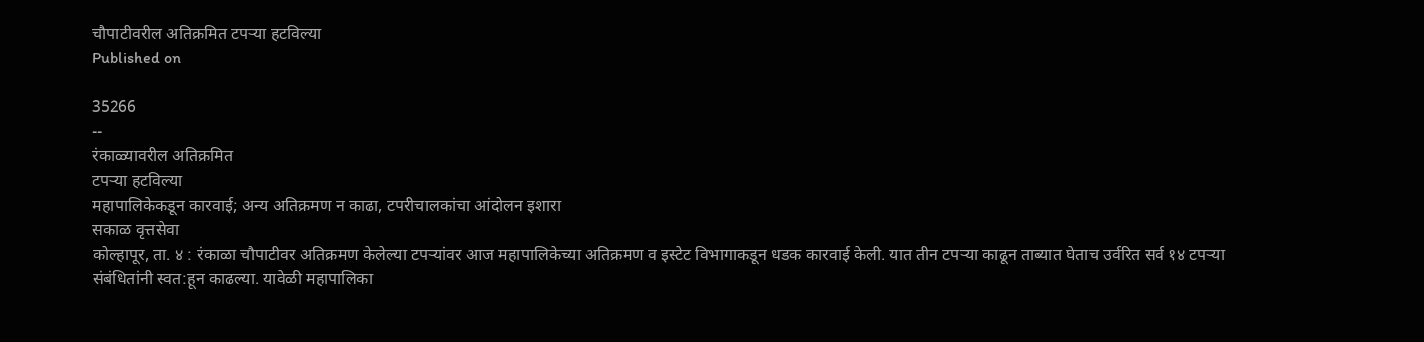चौपाटीवरील अतिक्रमित टपऱ्या हटविल्या
Published on

35266
--
रंकाळ्यावरील अतिक्रमित
टपऱ्या हटविल्या
महापालिकेकडून कारवाई; अन्य अतिक्रमण न काढा, टपरीचालकांचा आंदोलन इशारा
सकाळ वृत्तसेवा
कोल्हापूर, ता. ४ : रंकाळा चौपाटीवर अतिक्रमण केलेल्या टपऱ्यांवर आज महापालिकेच्या अतिक्रमण व इस्टेट विभागाकडून धडक कारवाई केली. यात तीन टपऱ्या काढून ताब्यात घेताच उर्वरित सर्व १४ टपऱ्या संबंधितांनी स्वत:हून काढल्या. यावेळी महापालिका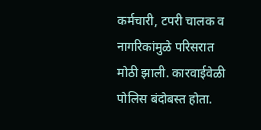कर्मचारी, टपरी चालक व नागरिकांमुळे परिसरात मोठी झाली. कारवाईवेळी पोलिस बंदोबस्त होता.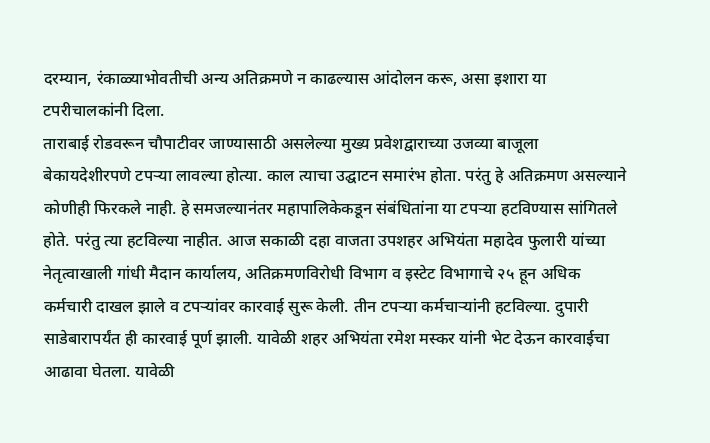दरम्यान, रंकाळ्याभोवतीची अन्य अतिक्रमणे न काढल्यास आंदोलन करू, असा इशारा या टपरीचालकांनी दिला.
ताराबाई रोडवरून चौपाटीवर जाण्यासाठी असलेल्या मुख्य प्रवेशद्वाराच्या उजव्या बाजूला बेकायदेशीरपणे टपऱ्या लावल्या होत्या. काल त्याचा उद्घाटन समारंभ होता. परंतु हे अतिक्रमण असल्याने कोणीही फिरकले नाही. हे समजल्यानंतर महापालिकेकडून संबंधितांना या टपऱ्या हटविण्यास सांगितले होते. परंतु त्या हटविल्या नाहीत. आज सकाळी दहा वाजता उपशहर अभियंता महादेव फुलारी यांच्या नेतृत्वाखाली गांधी मैदान कार्यालय, अतिक्रमणविरोधी विभाग व इस्टेट विभागाचे २५ हून अधिक कर्मचारी दाखल झाले व टपऱ्यांवर कारवाई सुरू केली. तीन टपऱ्या कर्मचाऱ्यांनी हटविल्या. दुपारी साडेबारापर्यंत ही कारवाई पूर्ण झाली. यावेळी शहर अभियंता रमेश मस्कर यांनी भेट देऊन कारवाईचा आढावा घेतला. यावेळी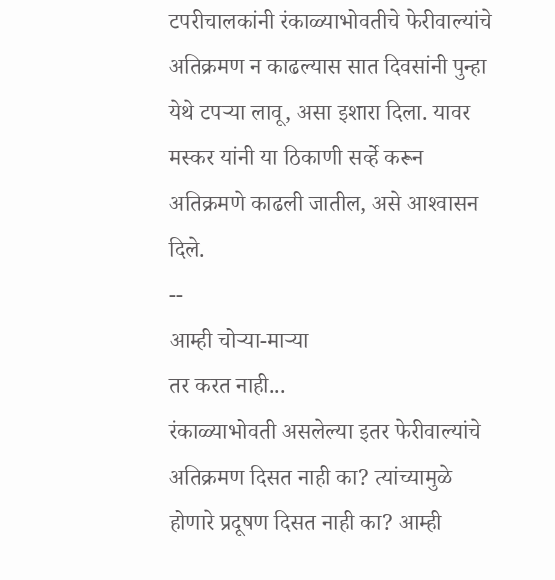टपरीचालकांनी रंकाळ्याभोवतीचे फेरीवाल्यांचे अतिक्रमण न काढल्यास सात दिवसांनी पुन्हा येथे टपऱ्या लावू, असा इशारा दिला. यावर मस्कर यांनी या ठिकाणी सर्व्हे करून अतिक्रमणे काढली जातील, असे आश्‍वासन दिले.
--
आम्ही चोऱ्या-माऱ्या
तर करत नाही...
रंकाळ्याभोवती असलेल्या इतर फेरीवाल्यांचे अतिक्रमण दिसत नाही का? त्यांच्यामुळे होणारे प्रदूषण दिसत नाही का? आम्ही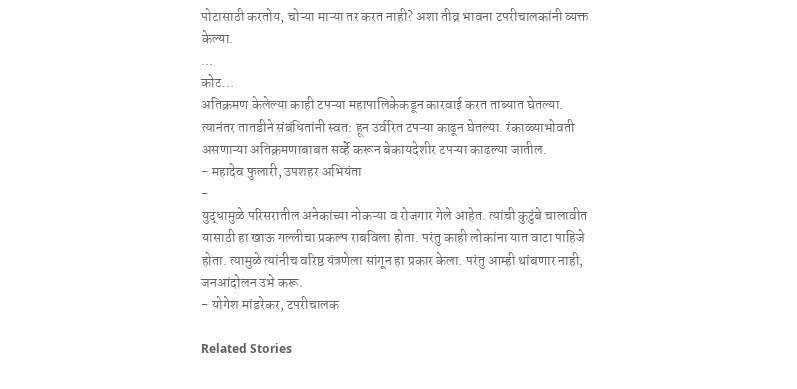पोटासाठी करतोय, चोऱ्या माऱ्या तर करत नाही? अशा तीव्र भावना टपरीचालकांनी व्यक्त केल्या.
...
कोट...
अतिक्रमण केलेल्या काही टपऱ्या महापालिकेकडून कारवाई करत ताब्यात घेतल्या. त्यानंतर तातडीने संबंधितांनी स्वत: हून उर्वरित टपऱ्या काढून घेतल्या. रंकाळ्याभोवती असणाऱ्या अतिक्रमणाबाबत सर्व्हे करून बेकायदेशीर टपऱ्या काढल्या जातील.
- महादेव फुलारी, उपशहर अभियंता
-
युद्धामुळे परिसरातील अनेकांच्या नोकऱ्या व रोजगार गेले आहेत. त्यांची कुटुंबे चालावीत यासाठी हा खाऊ गल्लीचा प्रकल्प राबविला होता. परंतु काही लोकांना यात वाटा पाहिजे होता. त्यामुळे त्यांनीच वरिष्ठ यंत्रणेला सांगून हा प्रकार केला. परंतु आम्ही थांबणार नाही, जनआंदोलन उभे करू.
- योगेश मांडरेकर, टपरीचालक

Related Stories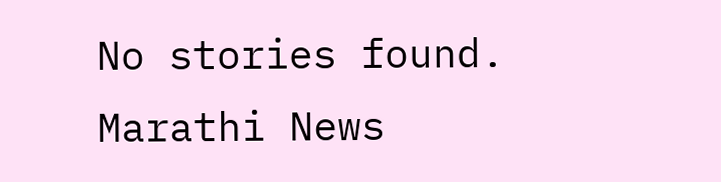No stories found.
Marathi News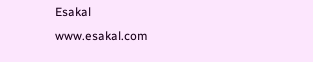Esakal
www.esakal.com